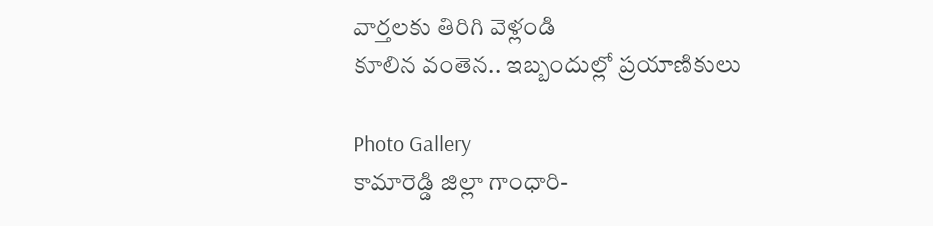వార్తలకు తిరిగి వెళ్లండి
కూలిన వంతెన.. ఇబ్బందుల్లో ప్రయాణికులు

Photo Gallery
కామారెడ్డి జిల్లా గాంధారి-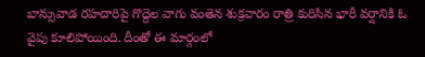బాన్సువాడ రహదారిపై గొద్దెల వాగు వంతెన శుక్రవారం రాత్రి కురిసిన భారీ వర్షానికి ఓ వైపు కూలిపోయింది. దీంతో ఈ మార్గంలో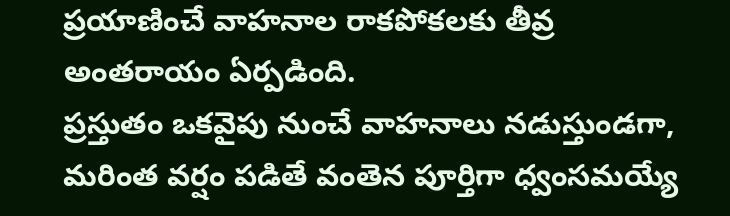ప్రయాణించే వాహనాల రాకపోకలకు తీవ్ర అంతరాయం ఏర్పడింది.
ప్రస్తుతం ఒకవైపు నుంచే వాహనాలు నడుస్తుండగా, మరింత వర్షం పడితే వంతెన పూర్తిగా ధ్వంసమయ్యే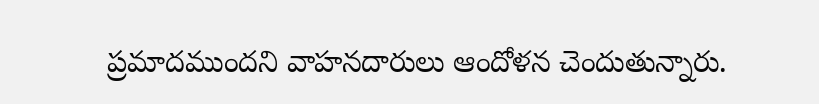ప్రమాదముందని వాహనదారులు ఆందోళన చెందుతున్నారు.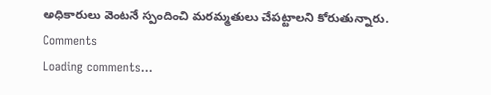అధికారులు వెంటనే స్పందించి మరమ్మతులు చేపట్టాలని కోరుతున్నారు.
Comments
Loading comments...